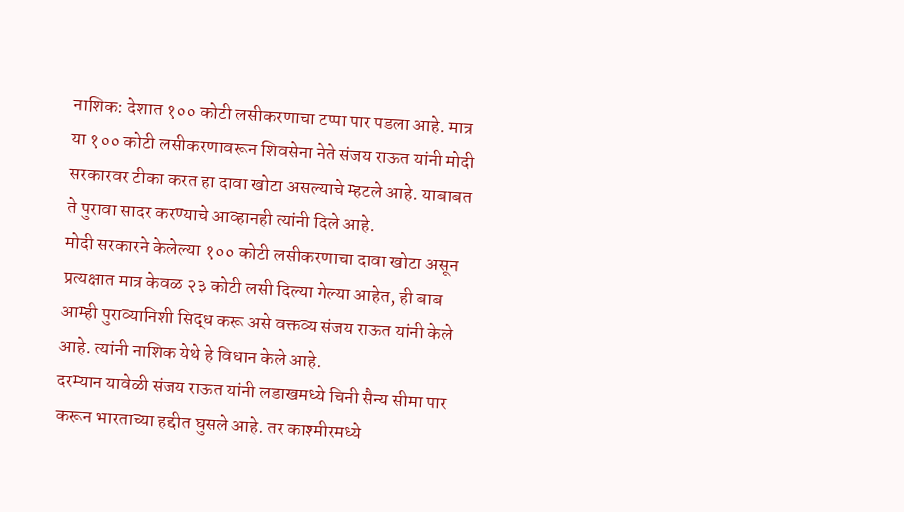नाशिक: देशात १०० कोटी लसीकरणाचा टप्पा पार पडला आहे. मात्र या १०० कोटी लसीकरणावरून शिवसेना नेते संजय राऊत यांनी मोदी सरकारवर टीका करत हा दावा खोटा असल्याचे म्हटले आहे. याबाबत ते पुरावा सादर करण्याचे आव्हानही त्यांनी दिले आहे.
मोदी सरकारने केलेल्या १०० कोटी लसीकरणाचा दावा खोटा असून प्रत्यक्षात मात्र केवळ २३ कोटी लसी दिल्या गेल्या आहेत, ही बाब आम्ही पुराव्यानिशी सिद्ध करू असे वक्तव्य संजय राऊत यांनी केले आहे. त्यांनी नाशिक येथे हे विधान केले आहे.
दरम्यान यावेळी संजय राऊत यांनी लडाखमध्ये चिनी सैन्य सीमा पार करून भारताच्या हद्दीत घुसले आहे. तर काश्मीरमध्ये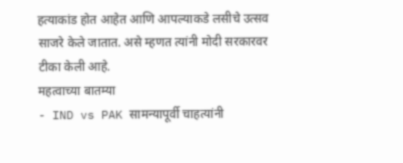हत्याकांड होत आहेत आणि आपल्याकडे लसीचे उत्सव साजरे केले जातात. असे म्हणत त्यांनी मोदी सरकारवर टीका केली आहे.
महत्वाच्या बातम्या
- IND vs PAK सामन्यापूर्वी चाहत्यांनी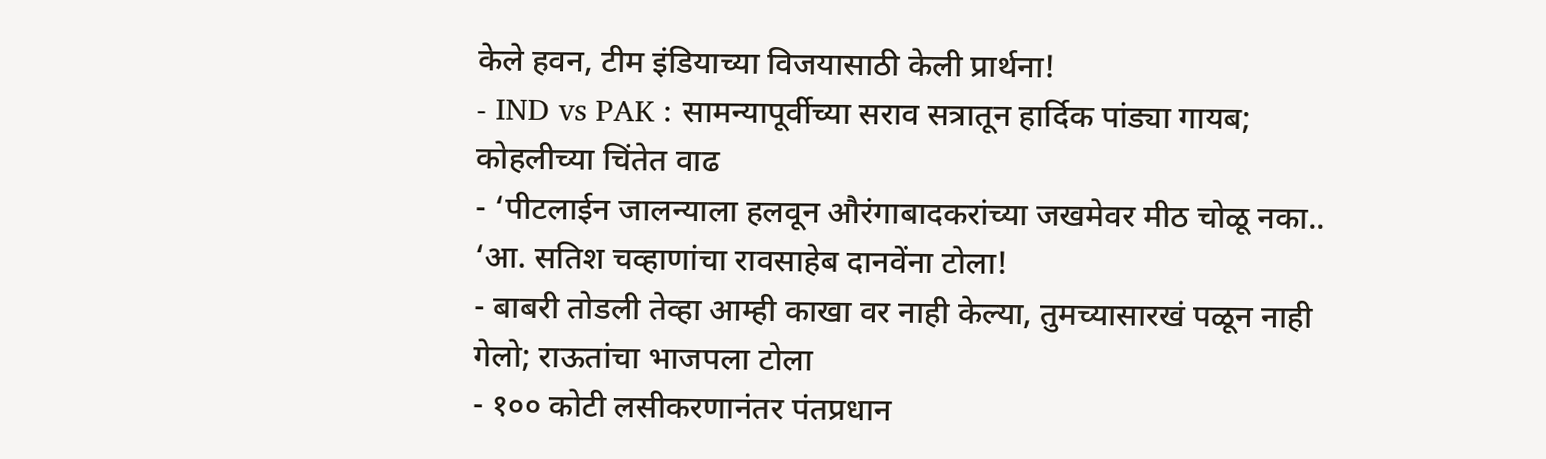केले हवन, टीम इंडियाच्या विजयासाठी केली प्रार्थना!
- IND vs PAK : सामन्यापूर्वीच्या सराव सत्रातून हार्दिक पांड्या गायब; कोहलीच्या चिंतेत वाढ
- ‘पीटलाईन जालन्याला हलवून औरंगाबादकरांच्या जखमेवर मीठ चोळू नका.. ‘आ. सतिश चव्हाणांचा रावसाहेब दानवेंना टोला!
- बाबरी तोडली तेव्हा आम्ही काखा वर नाही केल्या, तुमच्यासारखं पळून नाही गेलो; राऊतांचा भाजपला टोला
- १०० कोटी लसीकरणानंतर पंतप्रधान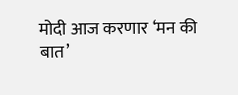मोदी आज करणार ‘मन की बात’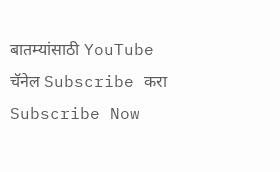बातम्यांसाठी YouTube चॅनेल Subscribe करा
Subscribe Now